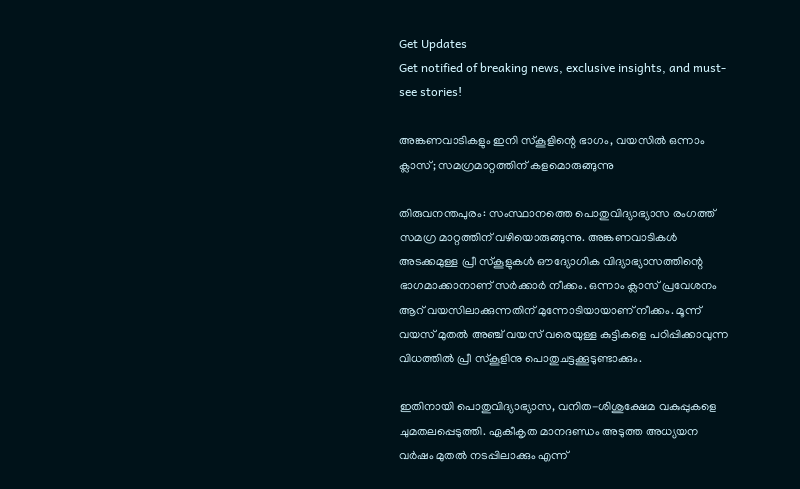Get Updates
Get notified of breaking news, exclusive insights, and must-see stories!

അങ്കണവാടികളും ഇനി സ്‌കൂളിന്റെ ഭാഗം, വയസില്‍ ഒന്നാം ക്ലാസ്; സമഗ്രമാറ്റത്തിന് കളമൊരുങ്ങുന്നു

തിരുവനന്തപുരം: സംസ്ഥാനത്തെ പൊതുവിദ്യാഭ്യാസ രംഗത്ത് സമഗ്ര മാറ്റത്തിന് വഴിയൊരുങ്ങുന്നു. അങ്കണവാടികള്‍ അടക്കമുള്ള പ്രീ സ്‌കൂളുകള്‍ ഔദ്യോഗിക വിദ്യാഭ്യാസത്തിന്റെ ഭാഗമാക്കാനാണ് സര്‍ക്കാര്‍ നീക്കം. ഒന്നാം ക്ലാസ് പ്രവേശനം ആറ് വയസിലാക്കുന്നതിന് മുന്നോടിയായാണ് നീക്കം. മൂന്ന് വയസ് മുതല്‍ അഞ്ച് വയസ് വരെയുള്ള കുട്ടികളെ പഠിപ്പിക്കാവുന്ന വിധത്തില്‍ പ്രീ സ്‌കൂളിനു പൊതുചട്ടക്കൂടുണ്ടാക്കും.

ഇതിനായി പൊതുവിദ്യാഭ്യാസ, വനിത-ശിശുക്ഷേമ വകുപ്പുകളെ ചുമതലപ്പെടുത്തി. ഏകീകൃത മാനദണ്ഡം അടുത്ത അധ്യയന വര്‍ഷം മുതല്‍ നടപ്പിലാക്കും എന്ന്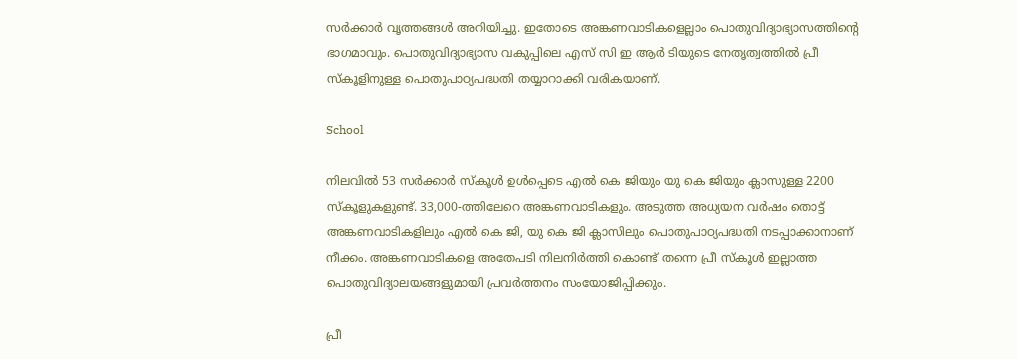സര്‍ക്കാര്‍ വൃത്തങ്ങള്‍ അറിയിച്ചു. ഇതോടെ അങ്കണവാടികളെല്ലാം പൊതുവിദ്യാഭ്യാസത്തിന്റെ ഭാഗമാവും. പൊതുവിദ്യാഭ്യാസ വകുപ്പിലെ എസ് സി ഇ ആര്‍ ടിയുടെ നേതൃത്വത്തില്‍ പ്രീ സ്‌കൂളിനുള്ള പൊതുപാഠ്യപദ്ധതി തയ്യാറാക്കി വരികയാണ്.

School

നിലവില്‍ 53 സര്‍ക്കാര്‍ സ്‌കൂള്‍ ഉള്‍പ്പെടെ എല്‍ കെ ജിയും യു കെ ജിയും ക്ലാസുള്ള 2200 സ്‌കൂളുകളുണ്ട്. 33,000-ത്തിലേറെ അങ്കണവാടികളും. അടുത്ത അധ്യയന വര്‍ഷം തൊട്ട് അങ്കണവാടികളിലും എല്‍ കെ ജി, യു കെ ജി ക്ലാസിലും പൊതുപാഠ്യപദ്ധതി നടപ്പാക്കാനാണ് നീക്കം. അങ്കണവാടികളെ അതേപടി നിലനിര്‍ത്തി കൊണ്ട് തന്നെ പ്രീ സ്‌കൂള്‍ ഇല്ലാത്ത പൊതുവിദ്യാലയങ്ങളുമായി പ്രവര്‍ത്തനം സംയോജിപ്പിക്കും.

പ്രീ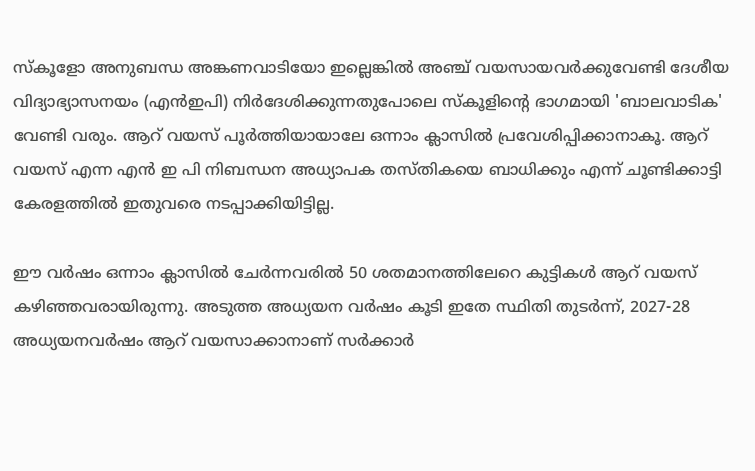സ്‌കൂളോ അനുബന്ധ അങ്കണവാടിയോ ഇല്ലെങ്കില്‍ അഞ്ച് വയസായവര്‍ക്കുവേണ്ടി ദേശീയ വിദ്യാഭ്യാസനയം (എന്‍ഇപി) നിര്‍ദേശിക്കുന്നതുപോലെ സ്‌കൂളിന്റെ ഭാഗമായി 'ബാലവാടിക' വേണ്ടി വരും. ആറ് വയസ് പൂര്‍ത്തിയായാലേ ഒന്നാം ക്ലാസില്‍ പ്രവേശിപ്പിക്കാനാകൂ. ആറ് വയസ് എന്ന എന്‍ ഇ പി നിബന്ധന അധ്യാപക തസ്തികയെ ബാധിക്കും എന്ന് ചൂണ്ടിക്കാട്ടി കേരളത്തില്‍ ഇതുവരെ നടപ്പാക്കിയിട്ടില്ല.

ഈ വര്‍ഷം ഒന്നാം ക്ലാസില്‍ ചേര്‍ന്നവരില്‍ 50 ശതമാനത്തിലേറെ കുട്ടികള്‍ ആറ് വയസ് കഴിഞ്ഞവരായിരുന്നു. അടുത്ത അധ്യയന വര്‍ഷം കൂടി ഇതേ സ്ഥിതി തുടര്‍ന്ന്, 2027-28 അധ്യയനവര്‍ഷം ആറ് വയസാക്കാനാണ് സര്‍ക്കാര്‍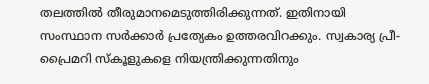തലത്തില്‍ തീരുമാനമെടുത്തിരിക്കുന്നത്. ഇതിനായി സംസ്ഥാന സര്‍ക്കാര്‍ പ്രത്യേകം ഉത്തരവിറക്കും. സ്വകാര്യ പ്രീ-പ്രൈമറി സ്‌കൂളുകളെ നിയന്ത്രിക്കുന്നതിനും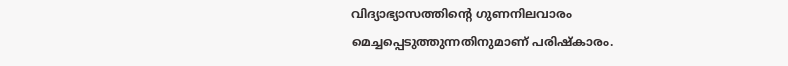വിദ്യാഭ്യാസത്തിന്റെ ഗുണനിലവാരം മെച്ചപ്പെടുത്തുന്നതിനുമാണ് പരിഷ്‌കാരം.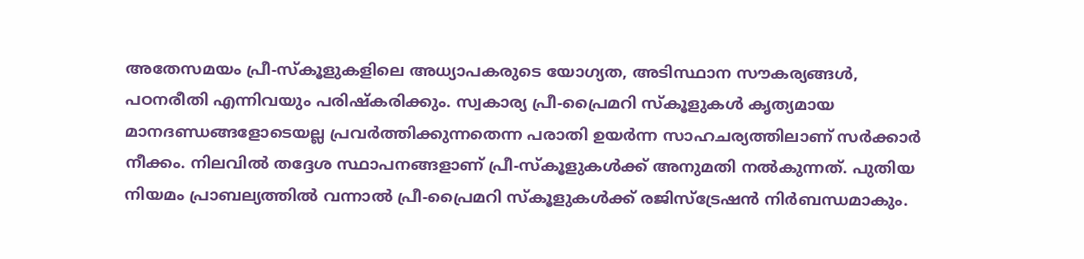അതേസമയം പ്രീ-സ്‌കൂളുകളിലെ അധ്യാപകരുടെ യോഗ്യത, അടിസ്ഥാന സൗകര്യങ്ങള്‍, പഠനരീതി എന്നിവയും പരിഷ്‌കരിക്കും. സ്വകാര്യ പ്രീ-പ്രൈമറി സ്‌കൂളുകള്‍ കൃത്യമായ മാനദണ്ഡങ്ങളോടെയല്ല പ്രവര്‍ത്തിക്കുന്നതെന്ന പരാതി ഉയര്‍ന്ന സാഹചര്യത്തിലാണ് സര്‍ക്കാര്‍ നീക്കം. നിലവില്‍ തദ്ദേശ സ്ഥാപനങ്ങളാണ് പ്രീ-സ്‌കൂളുകള്‍ക്ക് അനുമതി നല്‍കുന്നത്. പുതിയ നിയമം പ്രാബല്യത്തില്‍ വന്നാല്‍ പ്രീ-പ്രൈമറി സ്‌കൂളുകള്‍ക്ക് രജിസ്ട്രേഷന്‍ നിര്‍ബന്ധമാകും.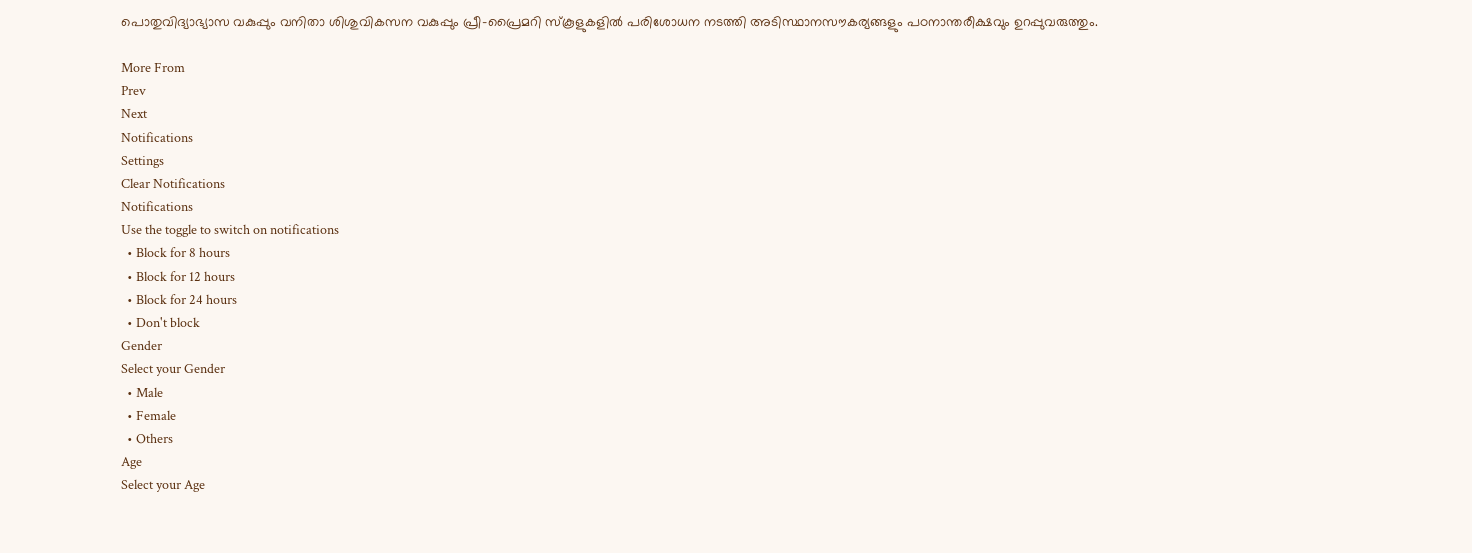പൊതുവിദ്യാഭ്യാസ വകുപ്പും വനിതാ ശിശുവികസന വകുപ്പും പ്രീ-പ്രൈമറി സ്‌കൂളുകളില്‍ പരിശോധന നടത്തി അടിസ്ഥാനസൗകര്യങ്ങളും പഠനാന്തരീക്ഷവും ഉറപ്പുവരുത്തും.

More From
Prev
Next
Notifications
Settings
Clear Notifications
Notifications
Use the toggle to switch on notifications
  • Block for 8 hours
  • Block for 12 hours
  • Block for 24 hours
  • Don't block
Gender
Select your Gender
  • Male
  • Female
  • Others
Age
Select your Age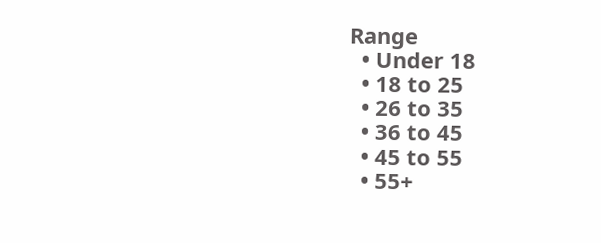Range
  • Under 18
  • 18 to 25
  • 26 to 35
  • 36 to 45
  • 45 to 55
  • 55+